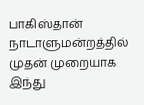பாகிஸ்தான் நாடாளுமன்றத்தில் முதன் முறையாக இந்து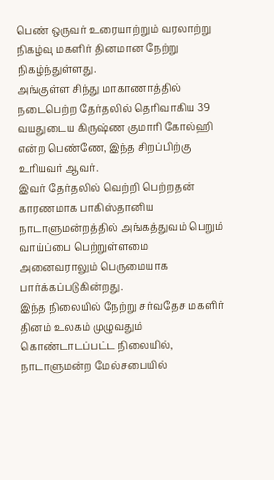பெண் ஒருவர் உரையாற்றும் வரலாற்று நிகழ்வு மகளிர் தினமான நேற்று நிகழ்ந்துள்ளது.
அங்குள்ள சிந்து மாகாணாத்தில் நடைபெற்ற தேர்தலில் தெரிவாகிய 39 வயதுடைய கிருஷ்ண குமாரி கோல்ஹி என்ற பெண்ணே, இந்த சிறப்பிற்கு உரியவர் ஆவர்.
இவர் தேர்தலில் வெற்றி பெற்றதன் காரணமாக பாகிஸ்தானிய நாடாளுமன்றத்தில் அங்கத்துவம் பெறும் வாய்ப்பை பெற்றுள்ளமை அனைவராலும் பெருமையாக பார்க்கப்படுகின்றது.
இந்த நிலையில் நேற்று சர்வதேச மகளிர் தினம் உலகம் முழுவதும் கொண்டாடப்பட்ட நிலையில், நாடாளுமன்ற மேல்சபையில்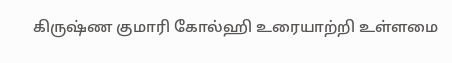கிருஷ்ண குமாரி கோல்ஹி உரையாற்றி உள்ளமை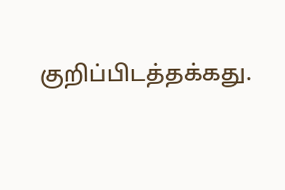குறிப்பிடத்தக்கது.